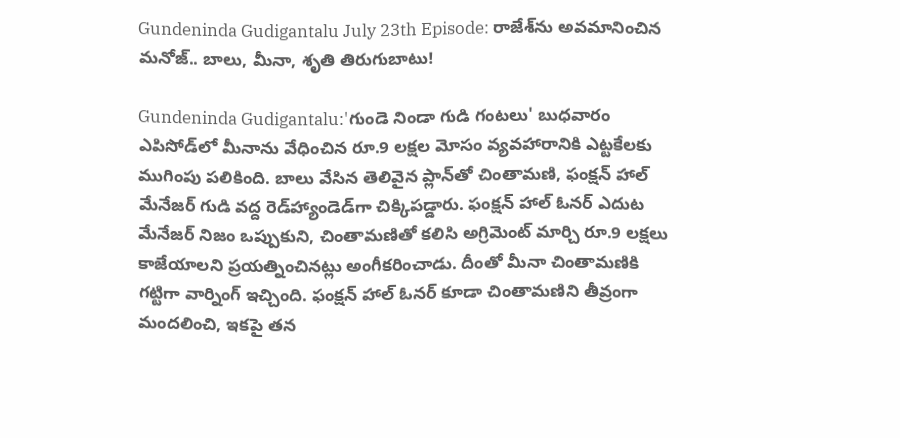Gundeninda Gudigantalu July 23th Episode: రాజేశ్‌ను అవమానించిన మనోజ్.. బాలు, మీనా, శృతి తిరుగుబాటు!

Gundeninda Gudigantalu:'గుండె నిండా గుడి గంటలు' బుధవారం ఎపిసోడ్‌లో మీనాను వేధించిన రూ.9 లక్షల మోసం వ్యవహారానికి ఎట్టకేలకు ముగింపు పలికింది. బాలు వేసిన తెలివైన ప్లాన్‌తో చింతామణి, ఫంక్షన్ హాల్ మేనేజర్ గుడి వద్ద రెడ్‌హ్యాండెడ్‌గా చిక్కిపడ్డారు. ఫంక్షన్ హాల్ ఓనర్ ఎదుట మేనేజర్ నిజం ఒప్పుకుని, చింతామణితో కలిసి అగ్రిమెంట్ మార్చి రూ.9 లక్షలు కాజేయాలని ప్రయత్నించినట్లు అంగీకరించాడు. దీంతో మీనా చింతామణికి గట్టిగా వార్నింగ్ ఇచ్చింది. ఫంక్షన్ హాల్ ఓనర్ కూడా చింతామణిని తీవ్రంగా మందలించి, ఇకపై తన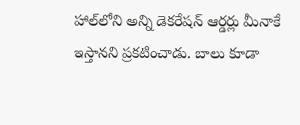హాల్‌లోని అన్ని డెకరేషన్ ఆర్డర్లు మీనాకే ఇస్తానని ప్రకటించాడు. బాలు కూడా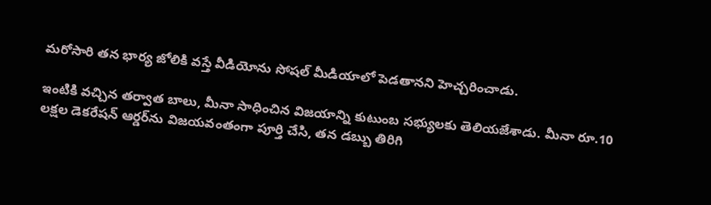మరోసారి తన భార్య జోలికి వస్తే వీడియోను సోషల్ మీడియాలో పెడతానని హెచ్చరించాడు.

ఇంటికి వచ్చిన తర్వాత బాలు, మీనా సాధించిన విజయాన్ని కుటుంబ సభ్యులకు తెలియజేశాడు. మీనా రూ.10 లక్షల డెకరేషన్ ఆర్డర్‌ను విజయవంతంగా పూర్తి చేసి, తన డబ్బు తిరిగి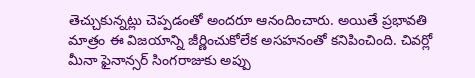తెచ్చుకున్నట్లు చెప్పడంతో అందరూ ఆనందించారు. అయితే ప్రభావతి మాత్రం ఈ విజయాన్ని జీర్ణించుకోలేక అసహనంతో కనిపించింది. చివర్లో మీనా ఫైనాన్సర్ సింగరాజుకు అప్పు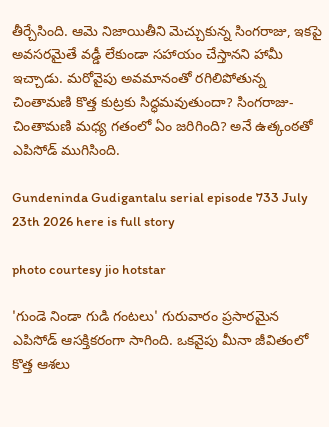తీర్చేసింది. ఆమె నిజాయితీని మెచ్చుకున్న సింగరాజు, ఇకపై అవసరమైతే వడ్డీ లేకుండా సహాయం చేస్తానని హామీ ఇచ్చాడు. మరోవైపు అవమానంతో రగిలిపోతున్న చింతామణి కొత్త కుట్రకు సిద్ధమవుతుందా? సింగరాజు-చింతామణి మధ్య గతంలో ఏం జరిగింది? అనే ఉత్కంఠతో ఎపిసోడ్ ముగిసింది.

Gundeninda Gudigantalu serial episode 733 July 23th 2026 here is full story

photo courtesy jio hotstar

'గుండె నిండా గుడి గంటలు' గురువారం ప్రసారమైన ఎపిసోడ్ ఆసక్తికరంగా సాగింది. ఒకవైపు మీనా జీవితంలో కొత్త ఆశలు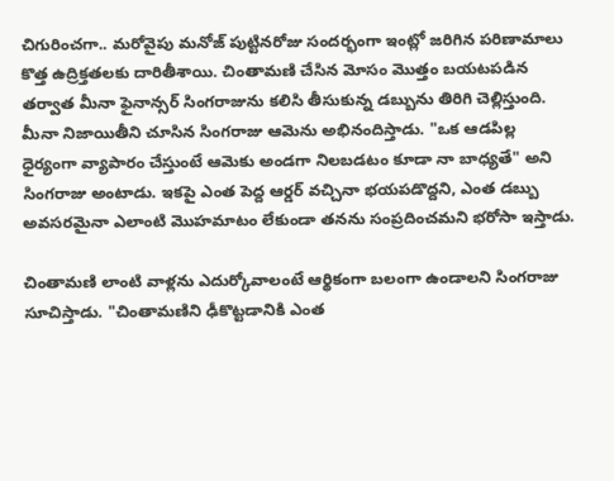చిగురించగా.. మరోవైపు మనోజ్ పుట్టినరోజు సందర్భంగా ఇంట్లో జరిగిన పరిణామాలు కొత్త ఉద్రిక్తతలకు దారితీశాయి. చింతామణి చేసిన మోసం మొత్తం బయటపడిన తర్వాత మీనా ఫైనాన్సర్ సింగరాజును కలిసి తీసుకున్న డబ్బును తిరిగి చెల్లిస్తుంది. మీనా నిజాయితీని చూసిన సింగరాజు ఆమెను అభినందిస్తాడు. "ఒక ఆడపిల్ల ధైర్యంగా వ్యాపారం చేస్తుంటే ఆమెకు అండగా నిలబడటం కూడా నా బాధ్యతే" అని సింగరాజు అంటాడు. ఇకపై ఎంత పెద్ద ఆర్డర్ వచ్చినా భయపడొద్దని, ఎంత డబ్బు అవసరమైనా ఎలాంటి మొహమాటం లేకుండా తనను సంప్రదించమని భరోసా ఇస్తాడు.

చింతామణి లాంటి వాళ్లను ఎదుర్కోవాలంటే ఆర్థికంగా బలంగా ఉండాలని సింగరాజు సూచిస్తాడు. "చింతామణిని ఢీకొట్టడానికి ఎంత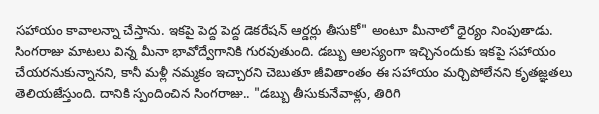సహాయం కావాలన్నా చేస్తాను. ఇకపై పెద్ద పెద్ద డెకరేషన్ ఆర్డర్లు తీసుకో" అంటూ మీనాలో ధైర్యం నింపుతాడు. సింగరాజు మాటలు విన్న మీనా భావోద్వేగానికి గురవుతుంది. డబ్బు ఆలస్యంగా ఇచ్చినందుకు ఇకపై సహాయం చేయరనుకున్నానని, కానీ మళ్లీ నమ్మకం ఇచ్చారని చెబుతూ జీవితాంతం ఈ సహాయం మర్చిపోలేనని కృతజ్ఞతలు తెలియజేస్తుంది. దానికి స్పందించిన సింగరాజు.. "డబ్బు తీసుకునేవాళ్లు, తిరిగి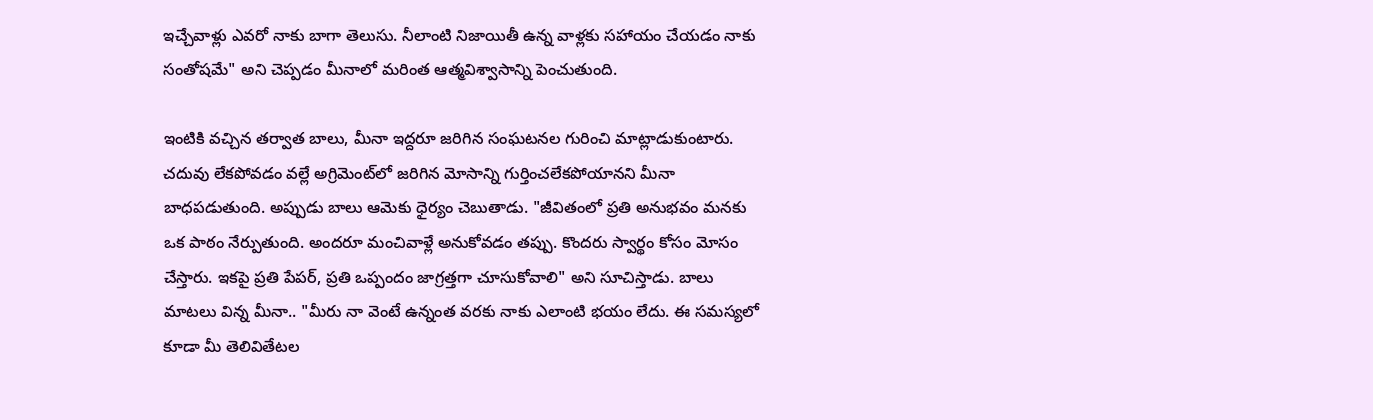ఇచ్చేవాళ్లు ఎవరో నాకు బాగా తెలుసు. నీలాంటి నిజాయితీ ఉన్న వాళ్లకు సహాయం చేయడం నాకు సంతోషమే" అని చెప్పడం మీనాలో మరింత ఆత్మవిశ్వాసాన్ని పెంచుతుంది.

ఇంటికి వచ్చిన తర్వాత బాలు, మీనా ఇద్దరూ జరిగిన సంఘటనల గురించి మాట్లాడుకుంటారు. చదువు లేకపోవడం వల్లే అగ్రిమెంట్‌లో జరిగిన మోసాన్ని గుర్తించలేకపోయానని మీనా బాధపడుతుంది. అప్పుడు బాలు ఆమెకు ధైర్యం చెబుతాడు. "జీవితంలో ప్రతి అనుభవం మనకు ఒక పాఠం నేర్పుతుంది. అందరూ మంచివాళ్లే అనుకోవడం తప్పు. కొందరు స్వార్థం కోసం మోసం చేస్తారు. ఇకపై ప్రతి పేపర్, ప్రతి ఒప్పందం జాగ్రత్తగా చూసుకోవాలి" అని సూచిస్తాడు. బాలు మాటలు విన్న మీనా.. "మీరు నా వెంటే ఉన్నంత వరకు నాకు ఎలాంటి భయం లేదు. ఈ సమస్యలో కూడా మీ తెలివితేటల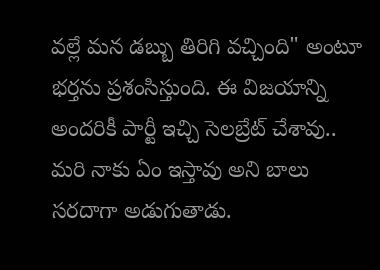వల్లే మన డబ్బు తిరిగి వచ్చింది" అంటూ భర్తను ప్రశంసిస్తుంది. ఈ విజయాన్ని అందరికీ పార్టీ ఇచ్చి సెలబ్రేట్ చేశావు.. మరి నాకు ఏం ఇస్తావు అని బాలు సరదాగా అడుగుతాడు.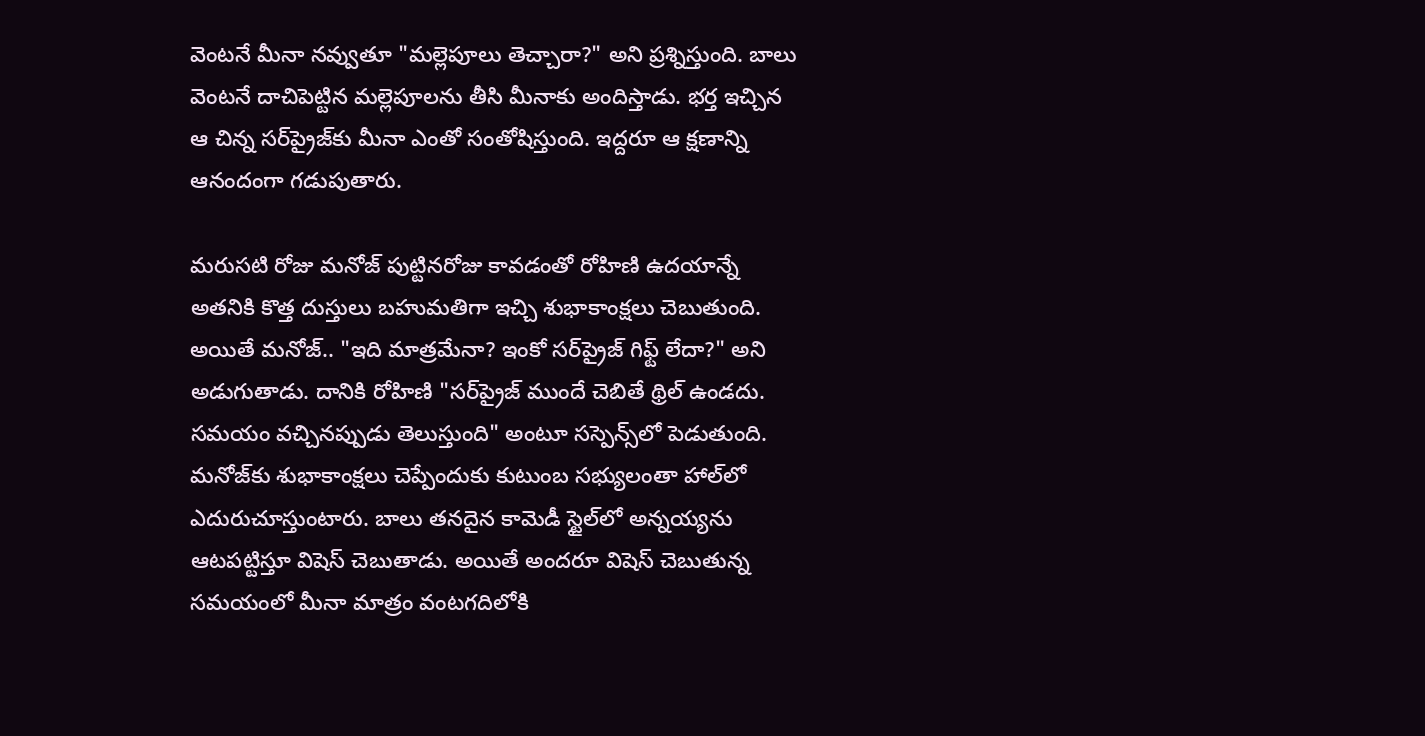వెంటనే మీనా నవ్వుతూ "మల్లెపూలు తెచ్చారా?" అని ప్రశ్నిస్తుంది. బాలు వెంటనే దాచిపెట్టిన మల్లెపూలను తీసి మీనాకు అందిస్తాడు. భర్త ఇచ్చిన ఆ చిన్న సర్‌ప్రైజ్‌కు మీనా ఎంతో సంతోషిస్తుంది. ఇద్దరూ ఆ క్షణాన్ని ఆనందంగా గడుపుతారు.

మరుసటి రోజు మనోజ్ పుట్టినరోజు కావడంతో రోహిణి ఉదయాన్నే అతనికి కొత్త దుస్తులు బహుమతిగా ఇచ్చి శుభాకాంక్షలు చెబుతుంది. అయితే మనోజ్.. "ఇది మాత్రమేనా? ఇంకో సర్‌ప్రైజ్ గిఫ్ట్ లేదా?" అని అడుగుతాడు. దానికి రోహిణి "సర్‌ప్రైజ్ ముందే చెబితే థ్రిల్ ఉండదు. సమయం వచ్చినప్పుడు తెలుస్తుంది" అంటూ సస్పెన్స్‌లో పెడుతుంది. మనోజ్‌కు శుభాకాంక్షలు చెప్పేందుకు కుటుంబ సభ్యులంతా హాల్‌లో ఎదురుచూస్తుంటారు. బాలు తనదైన కామెడీ స్టైల్‌లో అన్నయ్యను ఆటపట్టిస్తూ విషెస్ చెబుతాడు. అయితే అందరూ విషెస్ చెబుతున్న సమయంలో మీనా మాత్రం వంటగదిలోకి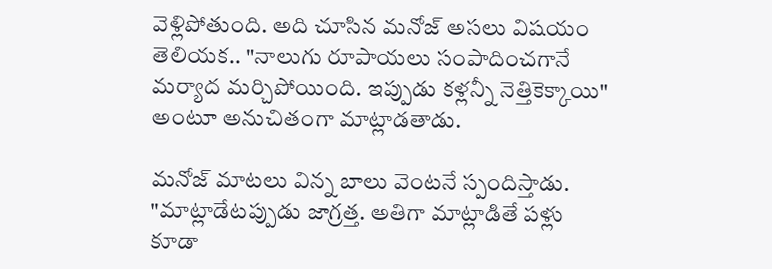వెళ్లిపోతుంది. అది చూసిన మనోజ్ అసలు విషయం తెలియక.. "నాలుగు రూపాయలు సంపాదించగానే మర్యాద మర్చిపోయింది. ఇప్పుడు కళ్లన్నీ నెత్తికెక్కాయి" అంటూ అనుచితంగా మాట్లాడతాడు.

మనోజ్ మాటలు విన్న బాలు వెంటనే స్పందిస్తాడు. "మాట్లాడేటప్పుడు జాగ్రత్త. అతిగా మాట్లాడితే పళ్లు కూడా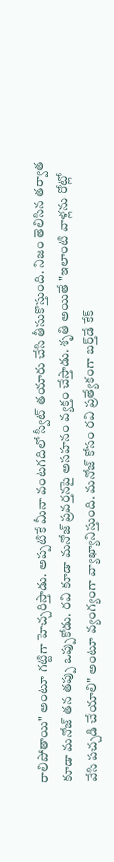రాలిపోతాయి" అంటూ గట్టిగా హెచ్చరిస్తాడు. అప్పటికే మీనా వంటగదిలో స్వీట్ తయారు చేసి తీసుకొస్తుంది. నిజం తెలిసిన తర్వాత కూడా మనోజ్ తన తప్పు ఒప్పుకోడు. రవి కూడా మనోజ్ ప్రవర్తనపై అసహనం వ్యక్తం చేస్తాడు. శృతి అయితే "ఇలాంటి వాళ్లను రోట్లో వేసి పచ్చడి చేయాలి" అంటూ వ్యంగ్యంగా వ్యాఖ్యానిస్తుంది. మనోజ్ కోసం రవి ప్రత్యేకంగా బర్త్‌డే కేక్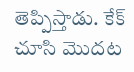తెప్పిస్తాడు. కేక్ చూసి మొదట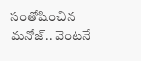సంతోషించిన మనోజ్.. వెంటనే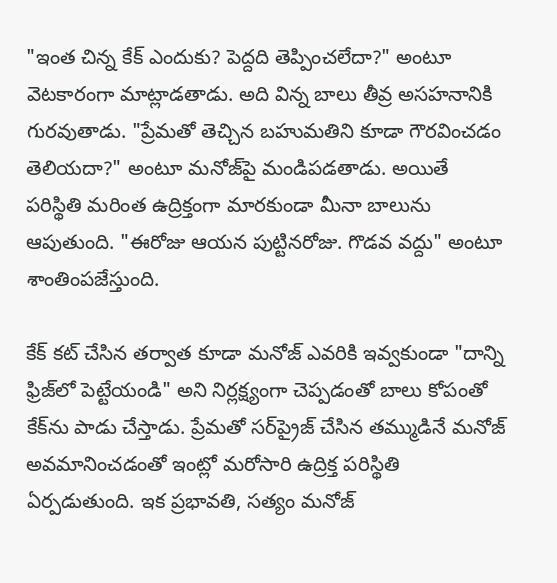"ఇంత చిన్న కేక్ ఎందుకు? పెద్దది తెప్పించలేదా?" అంటూ వెటకారంగా మాట్లాడతాడు. అది విన్న బాలు తీవ్ర అసహనానికి గురవుతాడు. "ప్రేమతో తెచ్చిన బహుమతిని కూడా గౌరవించడం తెలియదా?" అంటూ మనోజ్‌పై మండిపడతాడు. అయితే పరిస్థితి మరింత ఉద్రిక్తంగా మారకుండా మీనా బాలును ఆపుతుంది. "ఈరోజు ఆయన పుట్టినరోజు. గొడవ వద్దు" అంటూ శాంతింపజేస్తుంది.

కేక్ కట్ చేసిన తర్వాత కూడా మనోజ్ ఎవరికి ఇవ్వకుండా "దాన్ని ఫ్రిజ్‌లో పెట్టేయండి" అని నిర్లక్ష్యంగా చెప్పడంతో బాలు కోపంతో కేక్‌ను పాడు చేస్తాడు. ప్రేమతో సర్‌ప్రైజ్ చేసిన తమ్ముడినే మనోజ్ అవమానించడంతో ఇంట్లో మరోసారి ఉద్రిక్త పరిస్థితి ఏర్పడుతుంది. ఇక ప్రభావతి, సత్యం మనోజ్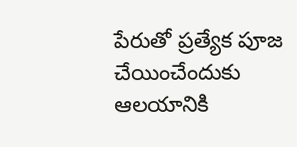పేరుతో ప్రత్యేక పూజ చేయించేందుకు ఆలయానికి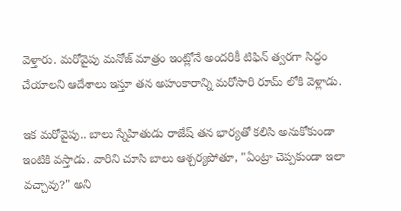వెళ్తారు. మరోవైపు మనోజ్ మాత్రం ఇంట్లోనే అందరికీ టిఫిన్ త్వరగా సిద్ధం చేయాలని ఆదేశాలు ఇస్తూ తన అహంకారాన్ని మరోసారి రూమ్ లోకి వెళ్లాడు.

ఇక మరోవైపు.. బాలు స్నేహితుడు రాజేష్ తన భార్యతో కలిసి అనుకోకుండా ఇంటికి వస్తాడు. వారిని చూసి బాలు ఆశ్చర్యపోతూ, "ఏంట్రా చెప్పకుండా ఇలా వచ్చావు?" అని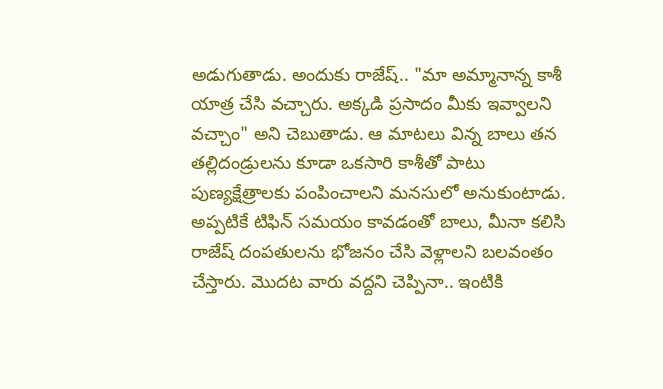అడుగుతాడు. అందుకు రాజేష్.. "మా అమ్మానాన్న కాశీ యాత్ర చేసి వచ్చారు. అక్కడి ప్రసాదం మీకు ఇవ్వాలని వచ్చాం" అని చెబుతాడు. ఆ మాటలు విన్న బాలు తన తల్లిదండ్రులను కూడా ఒకసారి కాశీతో పాటు పుణ్యక్షేత్రాలకు పంపించాలని మనసులో అనుకుంటాడు. అప్పటికే టిఫిన్ సమయం కావడంతో బాలు, మీనా కలిసి రాజేష్ దంపతులను భోజనం చేసి వెళ్లాలని బలవంతం చేస్తారు. మొదట వారు వద్దని చెప్పినా.. ఇంటికి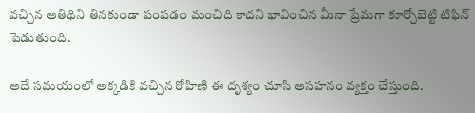వచ్చిన అతిథిని తినకుండా పంపడం మంచిది కాదని భావించిన మీనా ప్రేమగా కూర్చోబెట్టి టిఫిన్ పెడుతుంది.

అదే సమయంలో అక్కడికి వచ్చిన రోహిణి ఈ దృశ్యం చూసి అసహనం వ్యక్తం చేస్తుంది.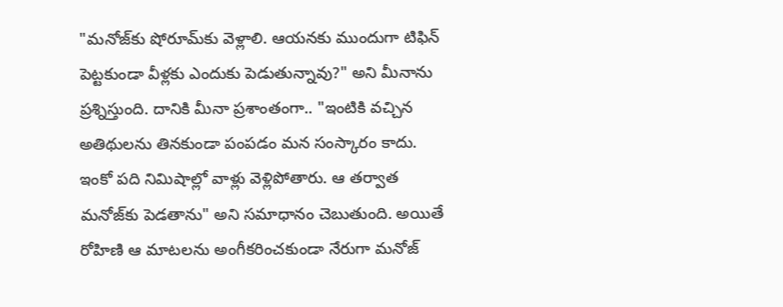"మనోజ్‌కు షోరూమ్‌కు వెళ్లాలి. ఆయనకు ముందుగా టిఫిన్ పెట్టకుండా వీళ్లకు ఎందుకు పెడుతున్నావు?" అని మీనాను ప్రశ్నిస్తుంది. దానికి మీనా ప్రశాంతంగా.. "ఇంటికి వచ్చిన అతిథులను తినకుండా పంపడం మన సంస్కారం కాదు. ఇంకో పది నిమిషాల్లో వాళ్లు వెళ్లిపోతారు. ఆ తర్వాత మనోజ్‌కు పెడతాను" అని సమాధానం చెబుతుంది. అయితే రోహిణి ఆ మాటలను అంగీకరించకుండా నేరుగా మనోజ్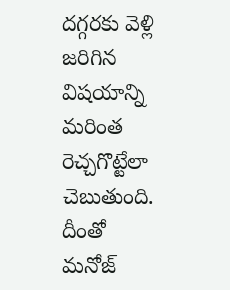దగ్గరకు వెళ్లి జరిగిన విషయాన్ని మరింత రెచ్చగొట్టేలా చెబుతుంది. దీంతో మనోజ్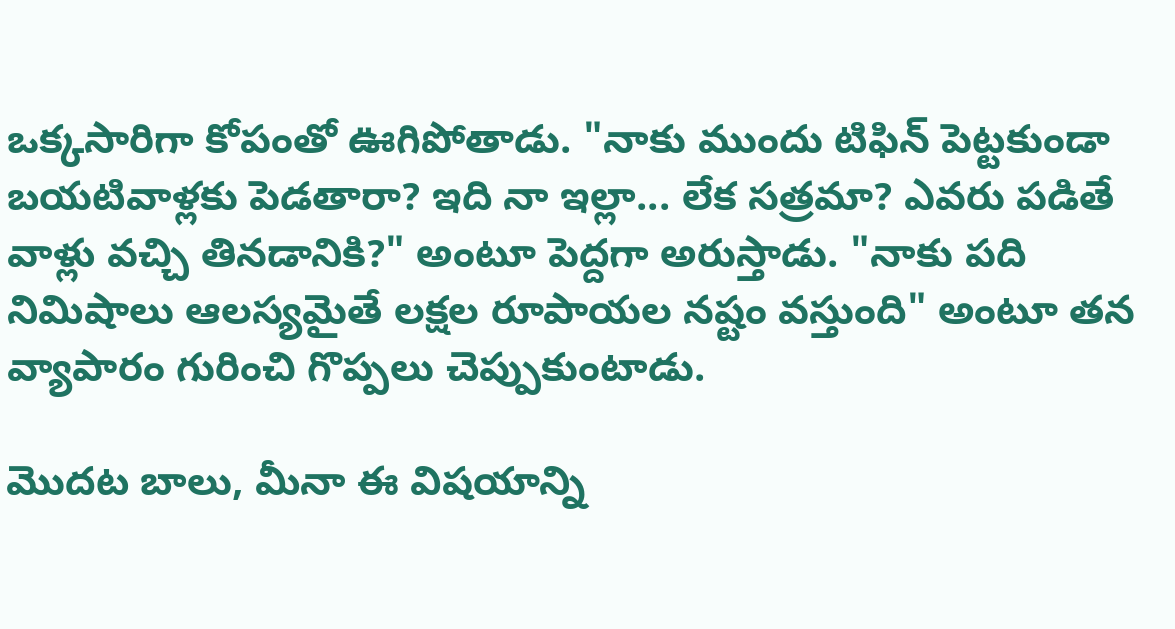ఒక్కసారిగా కోపంతో ఊగిపోతాడు. "నాకు ముందు టిఫిన్ పెట్టకుండా బయటివాళ్లకు పెడతారా? ఇది నా ఇల్లా... లేక సత్రమా? ఎవరు పడితే వాళ్లు వచ్చి తినడానికి?" అంటూ పెద్దగా అరుస్తాడు. "నాకు పది నిమిషాలు ఆలస్యమైతే లక్షల రూపాయల నష్టం వస్తుంది" అంటూ తన వ్యాపారం గురించి గొప్పలు చెప్పుకుంటాడు.

మొదట బాలు, మీనా ఈ విషయాన్ని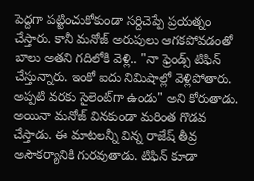పెద్దగా పట్టించుకోకుండా సర్దిచెప్పే ప్రయత్నం చేస్తారు. కానీ మనోజ్ అరుపులు ఆగకపోవడంతో బాలు అతని గదిలోకి వెళ్లి.. "నా ఫ్రెండ్స్ టిఫిన్ చేస్తున్నారు. ఇంకో ఐదు నిమిషాల్లో వెళ్లిపోతారు. అప్పటి వరకు సైలెంట్‌గా ఉండు" అని కోరుతాడు. అయినా మనోజ్ వినకుండా మరింత గొడవ చేస్తాడు. ఈ మాటలన్నీ విన్న రాజేష్ తీవ్ర అసౌకర్యానికి గురవుతాడు. టిఫిన్ కూడా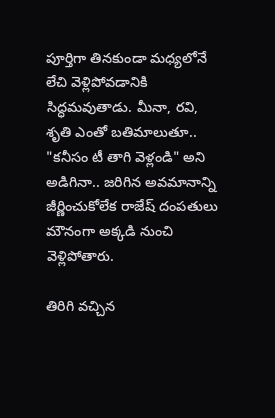పూర్తిగా తినకుండా మధ్యలోనే లేచి వెళ్లిపోవడానికి సిద్ధమవుతాడు. మీనా, రవి, శృతి ఎంతో బతిమాలుతూ.. "కనీసం టీ తాగి వెళ్లండి" అని అడిగినా.. జరిగిన అవమానాన్ని జీర్ణించుకోలేక రాజేష్ దంపతులు మౌనంగా అక్కడి నుంచి వెళ్లిపోతారు.

తిరిగి వచ్చిన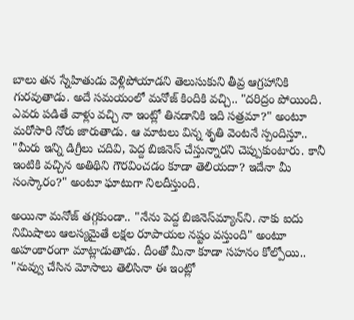బాలు తన స్నేహితుడు వెళ్లిపోయాడని తెలుసుకుని తీవ్ర ఆగ్రహానికి గురవుతాడు. అదే సమయంలో మనోజ్ కిందికి వచ్చి.. "దరిద్రం పోయింది. ఎవరు పడితే వాళ్లు వచ్చి నా ఇంట్లో తినడానికి ఇది సత్రమా?" అంటూ మరోసారి నోరు జారుతాడు. ఆ మాటలు విన్న శృతి వెంటనే స్పందిస్తూ.. "మీరు ఇన్ని డిగ్రీలు చదివి, పెద్ద బిజినెస్ చేస్తున్నారని చెప్పుకుంటారు. కానీ ఇంటికి వచ్చిన అతిథిని గౌరవించడం కూడా తెలియదా? ఇదేనా మీ సంస్కారం?" అంటూ ఘాటుగా నిలదీస్తుంది.

అయినా మనోజ్ తగ్గకుండా.. "నేను పెద్ద బిజినెస్‌మ్యాన్‌ని. నాకు ఐదు నిమిషాలు ఆలస్యమైతే లక్షల రూపాయల నష్టం వస్తుంది" అంటూ అహంకారంగా మాట్లాడుతాడు. దీంతో మీనా కూడా సహనం కోల్పోయి.. "నువ్వు చేసిన మోసాలు తెలిసినా ఈ ఇంట్లో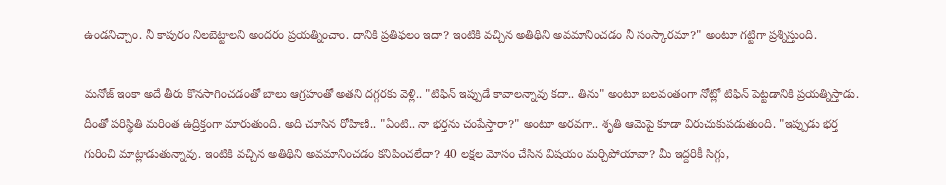ఉండనిచ్చాం. నీ కాపురం నిలబెట్టాలని అందరం ప్రయత్నించాం. దానికి ప్రతిఫలం ఇదా? ఇంటికి వచ్చిన అతిథిని అవమానించడం నీ సంస్కారమా?" అంటూ గట్టిగా ప్రశ్నిస్తుంది.

మనోజ్ ఇంకా అదే తీరు కొనసాగించడంతో బాలు ఆగ్రహంతో అతని దగ్గరకు వెళ్లి.. "టిఫిన్ ఇప్పుడే కావాలన్నావు కదా.. తిను" అంటూ బలవంతంగా నోట్లో టిఫిన్ పెట్టడానికి ప్రయత్నిస్తాడు. దీంతో పరిస్థితి మరింత ఉద్రిక్తంగా మారుతుంది. అది చూసిన రోహిణి.. "ఏంటి.. నా భర్తను చంపేస్తారా?" అంటూ అరవగా.. శృతి ఆమెపై కూడా విరుచుకుపడుతుంది. "ఇప్పుడు భర్త గురించి మాట్లాడుతున్నావు. ఇంటికి వచ్చిన అతిథిని అవమానించడం కనిపించలేదా? 40 లక్షల మోసం చేసిన విషయం మర్చిపోయావా? మీ ఇద్దరికీ సిగ్గు,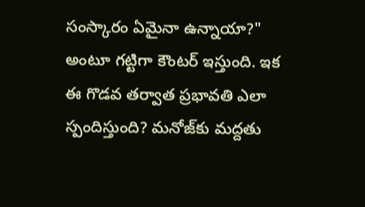సంస్కారం ఏమైనా ఉన్నాయా?" అంటూ గట్టిగా కౌంటర్ ఇస్తుంది. ఇక ఈ గొడవ తర్వాత ప్రభావతి ఎలా స్పందిస్తుంది? మనోజ్‌కు మద్దతు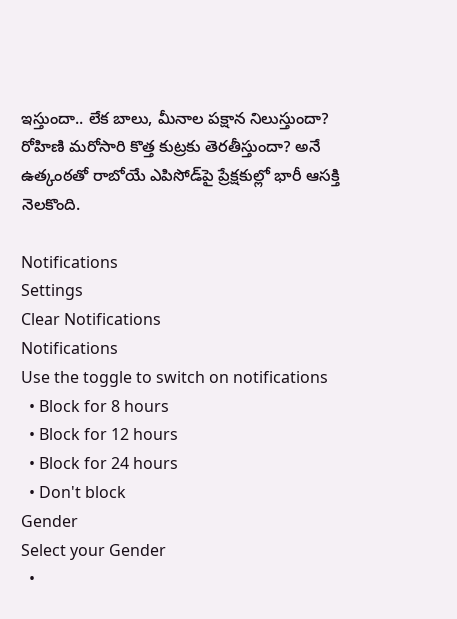ఇస్తుందా.. లేక బాలు, మీనాల పక్షాన నిలుస్తుందా? రోహిణి మరోసారి కొత్త కుట్రకు తెరతీస్తుందా? అనే ఉత్కంఠతో రాబోయే ఎపిసోడ్‌పై ప్రేక్షకుల్లో భారీ ఆసక్తి నెలకొంది.

Notifications
Settings
Clear Notifications
Notifications
Use the toggle to switch on notifications
  • Block for 8 hours
  • Block for 12 hours
  • Block for 24 hours
  • Don't block
Gender
Select your Gender
  •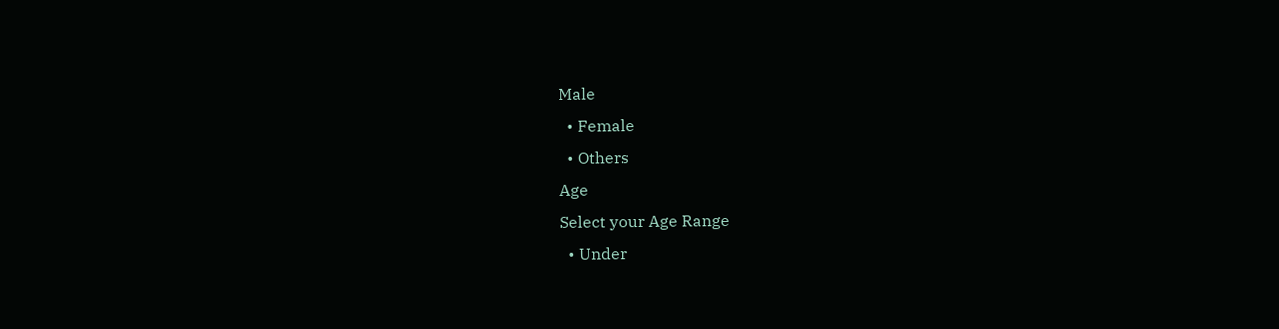Male
  • Female
  • Others
Age
Select your Age Range
  • Under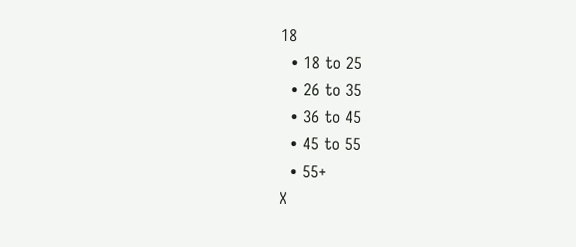18
  • 18 to 25
  • 26 to 35
  • 36 to 45
  • 45 to 55
  • 55+
X